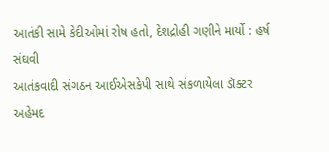આતંકી સામે કેદીઓમાં રોષ હતો, દેશદ્રોહી ગણીને માર્યો : હર્ષ સંઘવી
આતંકવાદી સંગઠન આઈએસકેપી સાથે સંકળાયેલા ડૉક્ટર અહેમદ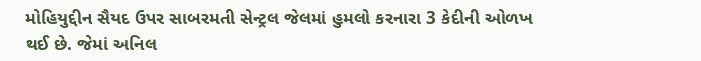મોહિયુદ્દીન સૈયદ ઉપર સાબરમતી સેન્ટ્રલ જેલમાં હુમલો કરનારા 3 કેદીની ઓળખ થઈ છે. જેમાં અનિલ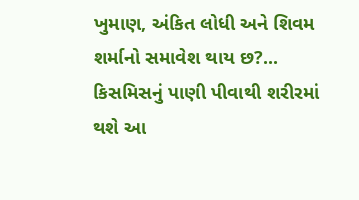ખુમાણ, અંકિત લોધી અને શિવમ શર્માનો સમાવેશ થાય છ?...
કિસમિસનું પાણી પીવાથી શરીરમાં થશે આ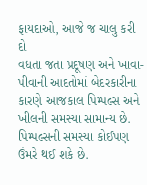ફાયદાઓ, આજે જ ચાલુ કરી દો
વધતા જતા પ્રદૂષણ અને ખાવા-પીવાની આદતોમાં બેદરકારીના કારણે આજકાલ પિમ્પલ્સ અને ખીલની સમસ્યા સામાન્ય છે. પિમ્પલ્સની સમસ્યા કોઈપણ ઉંમરે થઈ શકે છે.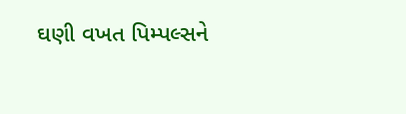ઘણી વખત પિમ્પલ્સને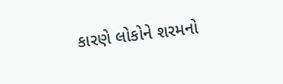કારણે લોકોને શરમનો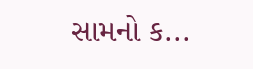સામનો ક...